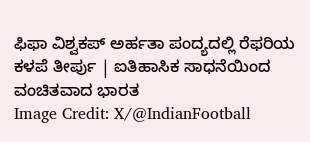ಫಿಫಾ ವಿಶ್ವಕಪ್ ಅರ್ಹತಾ ಪಂದ್ಯದಲ್ಲಿ ರೆಫರಿಯ ಕಳಪೆ ತೀರ್ಪು | ಐತಿಹಾಸಿಕ ಸಾಧನೆಯಿಂದ ವಂಚಿತವಾದ ಭಾರತ
Image Credit: X/@IndianFootball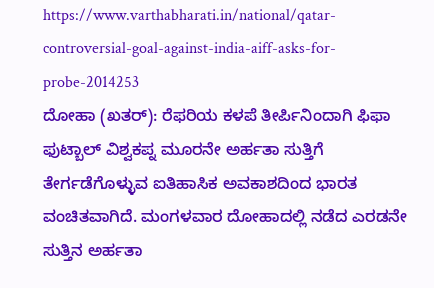https://www.varthabharati.in/national/qatar-controversial-goal-against-india-aiff-asks-for-probe-2014253
ದೋಹಾ (ಖತರ್): ರೆಫರಿಯ ಕಳಪೆ ತೀರ್ಪಿನಿಂದಾಗಿ ಫಿಫಾ ಫುಟ್ಬಾಲ್ ವಿಶ್ವಕಪ್ನ ಮೂರನೇ ಅರ್ಹತಾ ಸುತ್ತಿಗೆ ತೇರ್ಗಡೆಗೊಳ್ಳುವ ಐತಿಹಾಸಿಕ ಅವಕಾಶದಿಂದ ಭಾರತ ವಂಚಿತವಾಗಿದೆ. ಮಂಗಳವಾರ ದೋಹಾದಲ್ಲಿ ನಡೆದ ಎರಡನೇ ಸುತ್ತಿನ ಅರ್ಹತಾ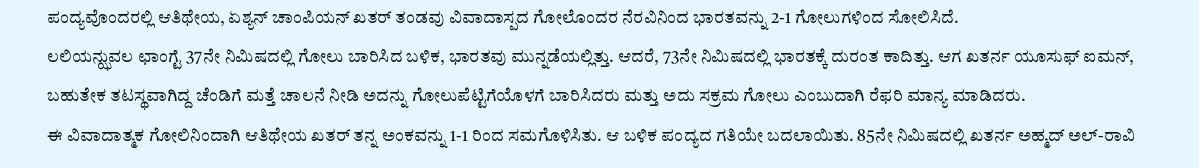ಪಂದ್ಯವೊಂದರಲ್ಲಿ ಆತಿಥೇಯ, ಏಶ್ಯನ್ ಚಾಂಪಿಯನ್ ಖತರ್ ತಂಡವು ವಿವಾದಾಸ್ಪದ ಗೋಲೊಂದರ ನೆರವಿನಿಂದ ಭಾರತವನ್ನು 2-1 ಗೋಲುಗಳಿಂದ ಸೋಲಿಸಿದೆ.
ಲಲಿಯನ್ಝುವಲ ಛಾಂಗ್ಟೆ 37ನೇ ನಿಮಿಷದಲ್ಲಿ ಗೋಲು ಬಾರಿಸಿದ ಬಳಿಕ, ಭಾರತವು ಮುನ್ನಡೆಯಲ್ಲಿತ್ತು. ಆದರೆ, 73ನೇ ನಿಮಿಷದಲ್ಲಿ ಭಾರತಕ್ಕೆ ದುರಂತ ಕಾದಿತ್ತು. ಆಗ ಖತರ್ನ ಯೂಸುಫ್ ಐಮನ್, ಬಹುತೇಕ ತಟಸ್ಥವಾಗಿದ್ದ ಚೆಂಡಿಗೆ ಮತ್ತೆ ಚಾಲನೆ ನೀಡಿ ಅದನ್ನು ಗೋಲುಪೆಟ್ಟಿಗೆಯೊಳಗೆ ಬಾರಿಸಿದರು ಮತ್ತು ಅದು ಸಕ್ರಮ ಗೋಲು ಎಂಬುದಾಗಿ ರೆಫರಿ ಮಾನ್ಯ ಮಾಡಿದರು.
ಈ ವಿವಾದಾತ್ಮಕ ಗೋಲಿನಿಂದಾಗಿ ಆತಿಥೇಯ ಖತರ್ ತನ್ನ ಅಂಕವನ್ನು 1-1 ರಿಂದ ಸಮಗೊಳಿಸಿತು. ಆ ಬಳಿಕ ಪಂದ್ಯದ ಗತಿಯೇ ಬದಲಾಯಿತು. 85ನೇ ನಿಮಿಷದಲ್ಲಿ ಖತರ್ನ ಅಹ್ಮದ್ ಅಲ್-ರಾವಿ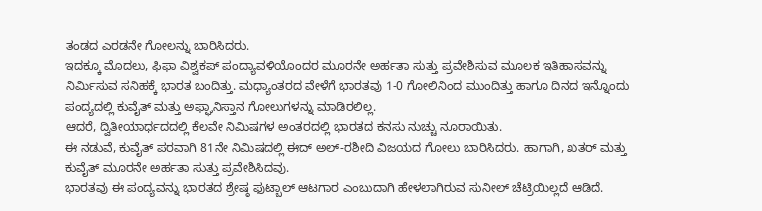ತಂಡದ ಎರಡನೇ ಗೋಲನ್ನು ಬಾರಿಸಿದರು.
ಇದಕ್ಕೂ ಮೊದಲು, ಫಿಫಾ ವಿಶ್ವಕಪ್ ಪಂದ್ಯಾವಳಿಯೊಂದರ ಮೂರನೇ ಅರ್ಹತಾ ಸುತ್ತು ಪ್ರವೇಶಿಸುವ ಮೂಲಕ ಇತಿಹಾಸವನ್ನು ನಿರ್ಮಿಸುವ ಸನಿಹಕ್ಕೆ ಭಾರತ ಬಂದಿತ್ತು. ಮಧ್ಯಾಂತರದ ವೇಳೆಗೆ ಭಾರತವು 1-0 ಗೋಲಿನಿಂದ ಮುಂದಿತ್ತು ಹಾಗೂ ದಿನದ ಇನ್ನೊಂದು ಪಂದ್ಯದಲ್ಲಿ ಕುವೈತ್ ಮತ್ತು ಅಫ್ಘಾನಿಸ್ತಾನ ಗೋಲುಗಳನ್ನು ಮಾಡಿರಲಿಲ್ಲ.
ಆದರೆ, ದ್ವಿತೀಯಾರ್ಧದದಲ್ಲಿ ಕೆಲವೇ ನಿಮಿಷಗಳ ಅಂತರದಲ್ಲಿ ಭಾರತದ ಕನಸು ನುಚ್ಚು ನೂರಾಯಿತು.
ಈ ನಡುವೆ, ಕುವೈತ್ ಪರವಾಗಿ 81ನೇ ನಿಮಿಷದಲ್ಲಿ ಈದ್ ಅಲ್-ರಶೀದಿ ವಿಜಯದ ಗೋಲು ಬಾರಿಸಿದರು. ಹಾಗಾಗಿ, ಖತರ್ ಮತ್ತು ಕುವೈತ್ ಮೂರನೇ ಅರ್ಹತಾ ಸುತ್ತು ಪ್ರವೇಶಿಸಿದವು.
ಭಾರತವು ಈ ಪಂದ್ಯವನ್ನು ಭಾರತದ ಶ್ರೇಷ್ಠ ಫುಟ್ಬಾಲ್ ಆಟಗಾರ ಎಂಬುದಾಗಿ ಹೇಳಲಾಗಿರುವ ಸುನೀಲ್ ಚೆಟ್ರಿಯಿಲ್ಲದೆ ಆಡಿದೆ.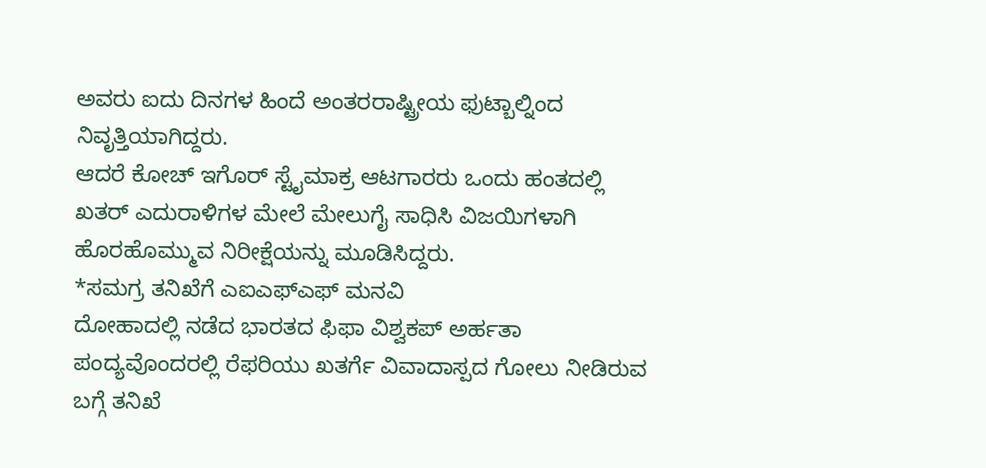ಅವರು ಐದು ದಿನಗಳ ಹಿಂದೆ ಅಂತರರಾಷ್ಟ್ರೀಯ ಫುಟ್ಬಾಲ್ನಿಂದ ನಿವೃತ್ತಿಯಾಗಿದ್ದರು.
ಆದರೆ ಕೋಚ್ ಇಗೊರ್ ಸ್ಟೈಮಾಕ್ರ ಆಟಗಾರರು ಒಂದು ಹಂತದಲ್ಲಿ ಖತರ್ ಎದುರಾಳಿಗಳ ಮೇಲೆ ಮೇಲುಗೈ ಸಾಧಿಸಿ ವಿಜಯಿಗಳಾಗಿ ಹೊರಹೊಮ್ಮುವ ನಿರೀಕ್ಷೆಯನ್ನು ಮೂಡಿಸಿದ್ದರು.
*ಸಮಗ್ರ ತನಿಖೆಗೆ ಎಐಎಫ್ಎಫ್ ಮನವಿ
ದೋಹಾದಲ್ಲಿ ನಡೆದ ಭಾರತದ ಫಿಫಾ ವಿಶ್ವಕಪ್ ಅರ್ಹತಾ ಪಂದ್ಯವೊಂದರಲ್ಲಿ ರೆಫರಿಯು ಖತರ್ಗೆ ವಿವಾದಾಸ್ಪದ ಗೋಲು ನೀಡಿರುವ ಬಗ್ಗೆ ತನಿಖೆ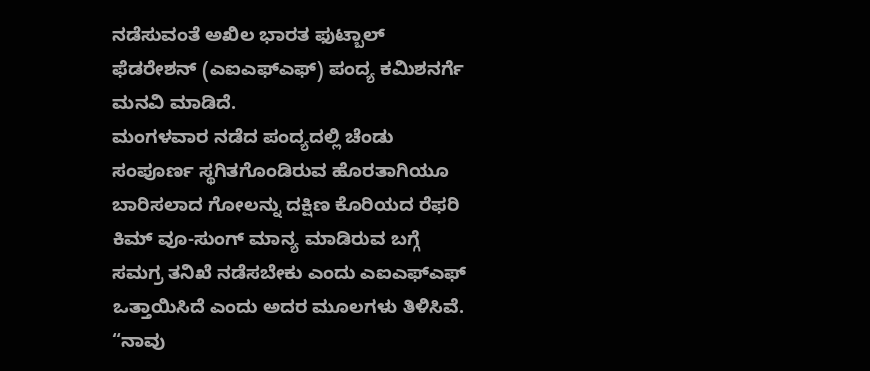ನಡೆಸುವಂತೆ ಅಖಿಲ ಭಾರತ ಫುಟ್ಬಾಲ್ ಫೆಡರೇಶನ್ (ಎಐಎಫ್ಎಫ್) ಪಂದ್ಯ ಕಮಿಶನರ್ಗೆ ಮನವಿ ಮಾಡಿದೆ.
ಮಂಗಳವಾರ ನಡೆದ ಪಂದ್ಯದಲ್ಲಿ ಚೆಂಡು ಸಂಪೂರ್ಣ ಸ್ಥಗಿತಗೊಂಡಿರುವ ಹೊರತಾಗಿಯೂ ಬಾರಿಸಲಾದ ಗೋಲನ್ನು ದಕ್ಷಿಣ ಕೊರಿಯದ ರೆಫರಿ ಕಿಮ್ ವೂ-ಸುಂಗ್ ಮಾನ್ಯ ಮಾಡಿರುವ ಬಗ್ಗೆ ಸಮಗ್ರ ತನಿಖೆ ನಡೆಸಬೇಕು ಎಂದು ಎಐಎಫ್ಎಫ್ ಒತ್ತಾಯಿಸಿದೆ ಎಂದು ಅದರ ಮೂಲಗಳು ತಿಳಿಸಿವೆ.
“ನಾವು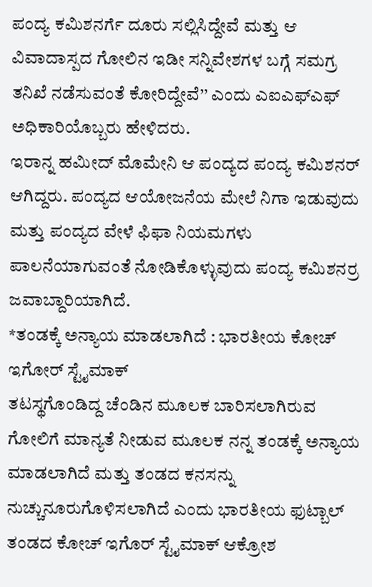ಪಂದ್ಯ ಕಮಿಶನರ್ಗೆ ದೂರು ಸಲ್ಲಿಸಿದ್ದೇವೆ ಮತ್ತು ಆ ವಿವಾದಾಸ್ಪದ ಗೋಲಿನ ಇಡೀ ಸನ್ನಿವೇಶಗಳ ಬಗ್ಗೆ ಸಮಗ್ರ ತನಿಖೆ ನಡೆಸುವಂತೆ ಕೋರಿದ್ದೇವೆ’’ ಎಂದು ಎಐಎಫ್ಎಫ್ ಅಧಿಕಾರಿಯೊಬ್ಬರು ಹೇಳಿದರು.
ಇರಾನ್ನ ಹಮೀದ್ ಮೊಮೇನಿ ಆ ಪಂದ್ಯದ ಪಂದ್ಯ ಕಮಿಶನರ್ ಆಗಿದ್ದರು. ಪಂದ್ಯದ ಆಯೋಜನೆಯ ಮೇಲೆ ನಿಗಾ ಇಡುವುದು ಮತ್ತು ಪಂದ್ಯದ ವೇಳೆ ಫಿಫಾ ನಿಯಮಗಳು ಪಾಲನೆಯಾಗುವಂತೆ ನೋಡಿಕೊಳ್ಳುವುದು ಪಂದ್ಯ ಕಮಿಶನರ್ರ ಜವಾಬ್ದಾರಿಯಾಗಿದೆ.
*ತಂಡಕ್ಕೆ ಅನ್ಯಾಯ ಮಾಡಲಾಗಿದೆ : ಭಾರತೀಯ ಕೋಚ್ ಇಗೋರ್ ಸ್ಟೈಮಾಕ್
ತಟಸ್ಥಗೊಂಡಿದ್ದ ಚೆಂಡಿನ ಮೂಲಕ ಬಾರಿಸಲಾಗಿರುವ ಗೋಲಿಗೆ ಮಾನ್ಯತೆ ನೀಡುವ ಮೂಲಕ ನನ್ನ ತಂಡಕ್ಕೆ ಅನ್ಯಾಯ ಮಾಡಲಾಗಿದೆ ಮತ್ತು ತಂಡದ ಕನಸನ್ನು ನುಚ್ಚುನೂರುಗೊಳಿಸಲಾಗಿದೆ ಎಂದು ಭಾರತೀಯ ಫುಟ್ಬಾಲ್ ತಂಡದ ಕೋಚ್ ಇಗೊರ್ ಸ್ಟೈಮಾಕ್ ಆಕ್ರೋಶ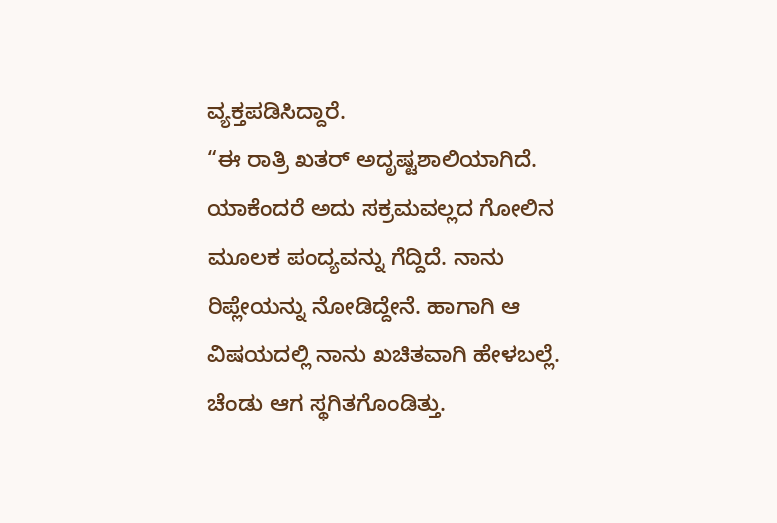ವ್ಯಕ್ತಪಡಿಸಿದ್ದಾರೆ.
“ಈ ರಾತ್ರಿ ಖತರ್ ಅದೃಷ್ಟಶಾಲಿಯಾಗಿದೆ. ಯಾಕೆಂದರೆ ಅದು ಸಕ್ರಮವಲ್ಲದ ಗೋಲಿನ ಮೂಲಕ ಪಂದ್ಯವನ್ನು ಗೆದ್ದಿದೆ. ನಾನು ರಿಪ್ಲೇಯನ್ನು ನೋಡಿದ್ದೇನೆ. ಹಾಗಾಗಿ ಆ ವಿಷಯದಲ್ಲಿ ನಾನು ಖಚಿತವಾಗಿ ಹೇಳಬಲ್ಲೆ. ಚೆಂಡು ಆಗ ಸ್ಥಗಿತಗೊಂಡಿತ್ತು.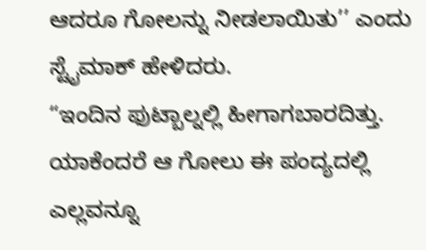ಆದರೂ ಗೋಲನ್ನು ನೀಡಲಾಯಿತು’’ ಎಂದು ಸ್ಟೈಮಾಕ್ ಹೇಳಿದರು.
“ಇಂದಿನ ಫುಟ್ಬಾಲ್ನಲ್ಲಿ ಹೀಗಾಗಬಾರದಿತ್ತು. ಯಾಕೆಂದರೆ ಆ ಗೋಲು ಈ ಪಂದ್ಯದಲ್ಲಿ ಎಲ್ಲವನ್ನೂ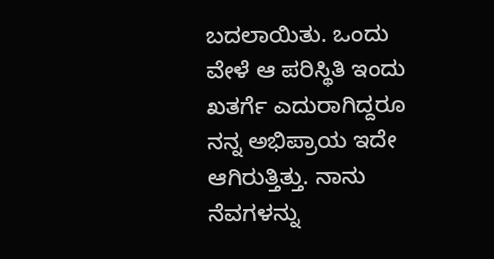ಬದಲಾಯಿತು. ಒಂದು ವೇಳೆ ಆ ಪರಿಸ್ಥಿತಿ ಇಂದು ಖತರ್ಗೆ ಎದುರಾಗಿದ್ದರೂ ನನ್ನ ಅಭಿಪ್ರಾಯ ಇದೇ ಆಗಿರುತ್ತಿತ್ತು. ನಾನು ನೆವಗಳನ್ನು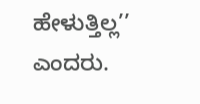ಹೇಳುತ್ತಿಲ್ಲ’’ ಎಂದರು.